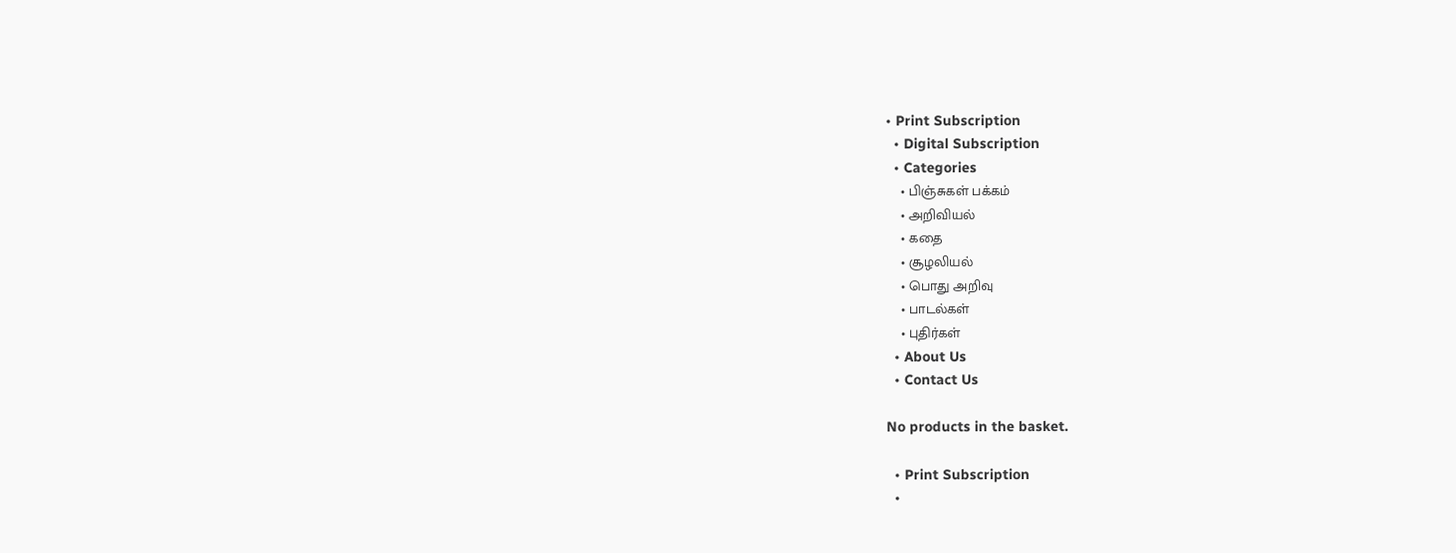• Print Subscription
  • Digital Subscription
  • Categories
    • பிஞ்சுகள் பக்கம்
    • அறிவியல்
    • கதை
    • சூழலியல்
    • பொது அறிவு
    • பாடல்கள்
    • புதிர்கள்
  • About Us
  • Contact Us

No products in the basket.

  • Print Subscription
  •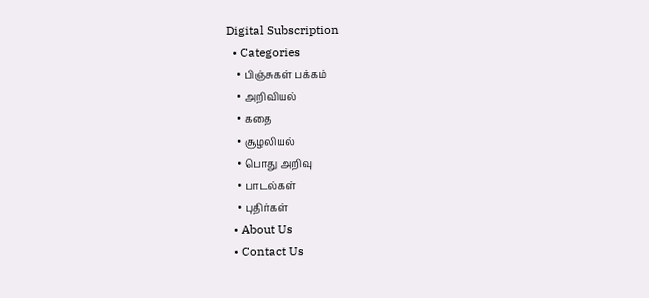Digital Subscription
  • Categories
    • பிஞ்சுகள் பக்கம்
    • அறிவியல்
    • கதை
    • சூழலியல்
    • பொது அறிவு
    • பாடல்கள்
    • புதிர்கள்
  • About Us
  • Contact Us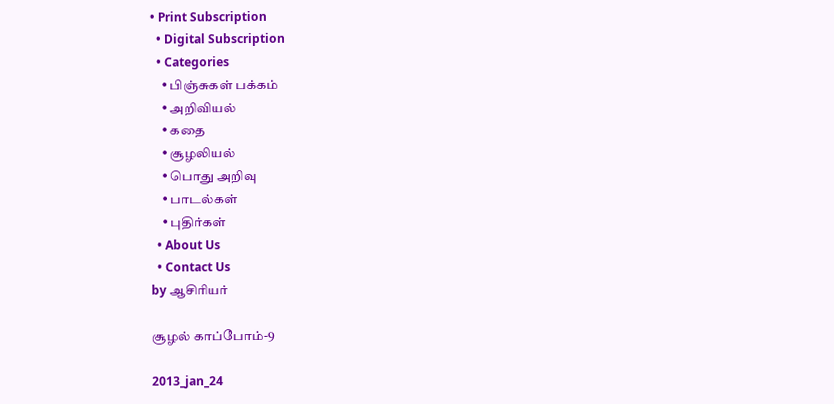• Print Subscription
  • Digital Subscription
  • Categories
    • பிஞ்சுகள் பக்கம்
    • அறிவியல்
    • கதை
    • சூழலியல்
    • பொது அறிவு
    • பாடல்கள்
    • புதிர்கள்
  • About Us
  • Contact Us
by ஆசிரியர்

சூழல் காப்போம்-9

2013_jan_24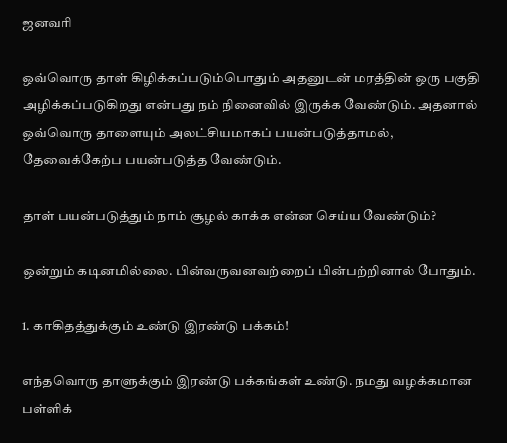ஜனவரி

ஒவ்வொரு தாள் கிழிக்கப்படும்பொதும் அதனுடன் மரத்தின் ஒரு பகுதி அழிக்கப்படுகிறது என்பது நம் நினைவில் இருக்க வேண்டும். அதனால் ஒவ்வொரு தாளையும் அலட்சியமாகப் பயன்படுத்தாமல், தேவைக்கேற்ப பயன்படுத்த வேண்டும்.

தாள் பயன்படுத்தும் நாம் சூழல் காக்க என்ன செய்ய வேண்டும்?

ஒன்றும் கடினமில்லை. பின்வருவனவற்றைப் பின்பற்றினால் போதும்.

1. காகிதத்துக்கும் உண்டு இரண்டு பக்கம்!

எந்தவொரு தாளுக்கும் இரண்டு பக்கங்கள் உண்டு. நமது வழக்கமான பள்ளிக்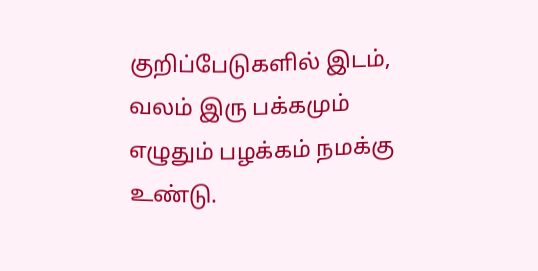குறிப்பேடுகளில் இடம், வலம் இரு பக்கமும் எழுதும் பழக்கம் நமக்கு உண்டு.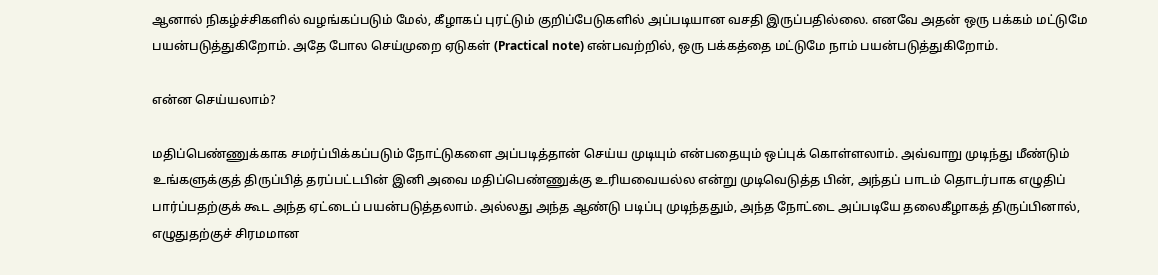ஆனால் நிகழ்ச்சிகளில் வழங்கப்படும் மேல், கீழாகப் புரட்டும் குறிப்பேடுகளில் அப்படியான வசதி இருப்பதில்லை. எனவே அதன் ஒரு பக்கம் மட்டுமே பயன்படுத்துகிறோம். அதே போல செய்முறை ஏடுகள் (Practical note) என்பவற்றில், ஒரு பக்கத்தை மட்டுமே நாம் பயன்படுத்துகிறோம்.

என்ன செய்யலாம்?

மதிப்பெண்ணுக்காக சமர்ப்பிக்கப்படும் நோட்டுகளை அப்படித்தான் செய்ய முடியும் என்பதையும் ஒப்புக் கொள்ளலாம். அவ்வாறு முடிந்து மீண்டும் உங்களுக்குத் திருப்பித் தரப்பட்டபின் இனி அவை மதிப்பெண்ணுக்கு உரியவையல்ல என்று முடிவெடுத்த பின், அந்தப் பாடம் தொடர்பாக எழுதிப் பார்ப்பதற்குக் கூட அந்த ஏட்டைப் பயன்படுத்தலாம். அல்லது அந்த ஆண்டு படிப்பு முடிந்ததும், அந்த நோட்டை அப்படியே தலைகீழாகத் திருப்பினால், எழுதுதற்குச் சிரமமான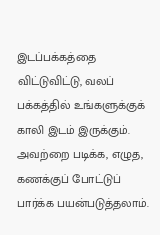இடப்பக்கத்தை விட்டுவிட்டு, வலப் பக்கத்தில் உங்களுக்குக் காலி இடம் இருக்கும். அவற்றை படிக்க, எழுத, கணக்குப் போட்டுப் பார்க்க பயன்படுத்தலாம்.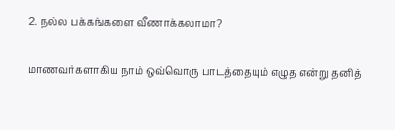2. நல்ல பக்கங்களை வீணாக்கலாமா?

மாணவர்களாகிய நாம் ஒவ்வொரு பாடத்தையும் எழுத என்று தனித்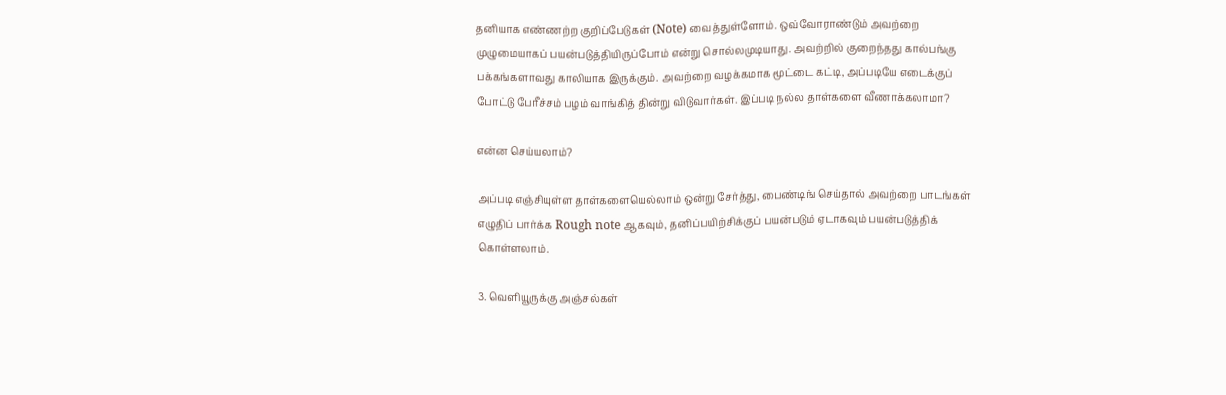தனியாக எண்ணற்ற குறிப்பேடுகள் (Note) வைத்துள்ளோம். ஒவ்வோராண்டும் அவற்றை முழுமையாகப் பயன்படுத்தியிருப்போம் என்று சொல்லமுடியாது. அவற்றில் குறைந்தது கால்பங்கு பக்கங்களாவது காலியாக இருக்கும். அவற்றை வழக்கமாக மூட்டை கட்டி, அப்படியே எடைக்குப் போட்டு பேரீச்சம் பழம் வாங்கித் தின்று விடுவார்கள். இப்படி நல்ல தாள்களை வீணாக்கலாமா?

என்ன செய்யலாம்?

அப்படி எஞ்சியுள்ள தாள்களையெல்லாம் ஒன்று சேர்த்து, பைண்டிங் செய்தால் அவற்றை பாடங்கள் எழுதிப் பார்க்க Rough note ஆகவும், தனிப்பயிற்சிக்குப் பயன்படும் ஏடாகவும் பயன்படுத்திக் கொள்ளலாம்.

3. வெளியூருக்கு அஞ்சல்கள்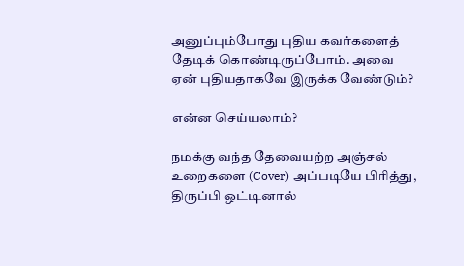அனுப்பும்போது புதிய கவர்களைத் தேடிக் கொண்டிருப்போம். அவை ஏன் புதியதாகவே இருக்க வேண்டும்?

என்ன செய்யலாம்?

நமக்கு வந்த தேவையற்ற அஞ்சல் உறைகளை (Cover) அப்படியே பிரித்து, திருப்பி ஒட்டினால்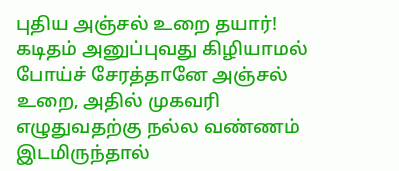புதிய அஞ்சல் உறை தயார்!  கடிதம் அனுப்புவது கிழியாமல் போய்ச் சேரத்தானே அஞ்சல் உறை, அதில் முகவரி எழுதுவதற்கு நல்ல வண்ணம் இடமிருந்தால்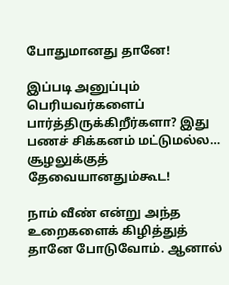போதுமானது தானே!

இப்படி அனுப்பும் பெரியவர்களைப் பார்த்திருக்கிறீர்களா? இது பணச் சிக்கனம் மட்டுமல்ல… சூழலுக்குத் தேவையானதும்கூட!

நாம் வீண் என்று அந்த உறைகளைக் கிழித்துத் தானே போடுவோம். ஆனால்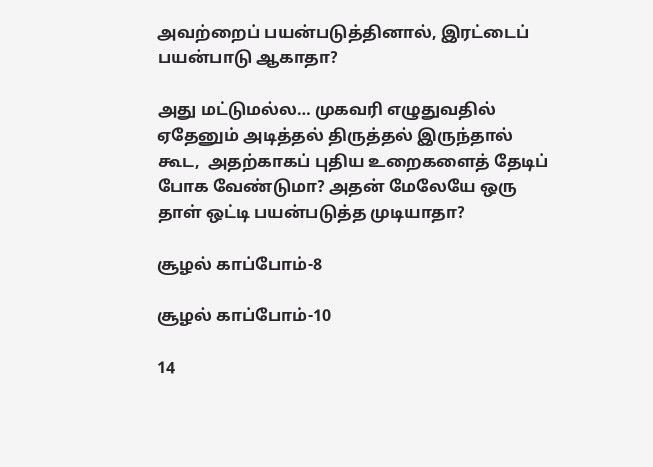அவற்றைப் பயன்படுத்தினால், இரட்டைப் பயன்பாடு ஆகாதா?

அது மட்டுமல்ல… முகவரி எழுதுவதில் ஏதேனும் அடித்தல் திருத்தல் இருந்தால் கூட,  அதற்காகப் புதிய உறைகளைத் தேடிப் போக வேண்டுமா? அதன் மேலேயே ஒரு தாள் ஒட்டி பயன்படுத்த முடியாதா?

சூழல் காப்போம்-8

சூழல் காப்போம்-10

14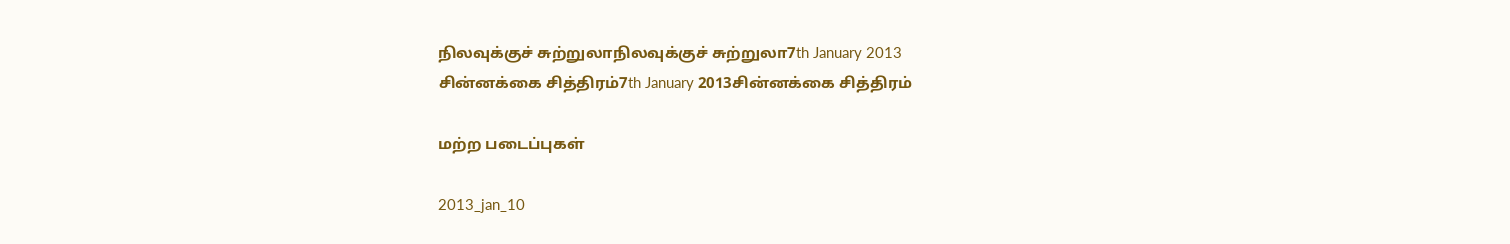நிலவுக்குச் சுற்றுலாநிலவுக்குச் சுற்றுலா7th January 2013
சின்னக்கை சித்திரம்7th January 2013சின்னக்கை சித்திரம்

மற்ற படைப்புகள்

2013_jan_10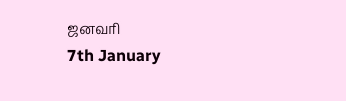ஜனவரி
7th January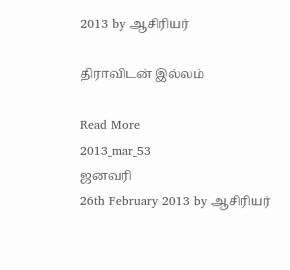2013 by ஆசிரியர்

திராவிடன் இல்லம்

Read More
2013_mar_53
ஜனவரி
26th February 2013 by ஆசிரியர்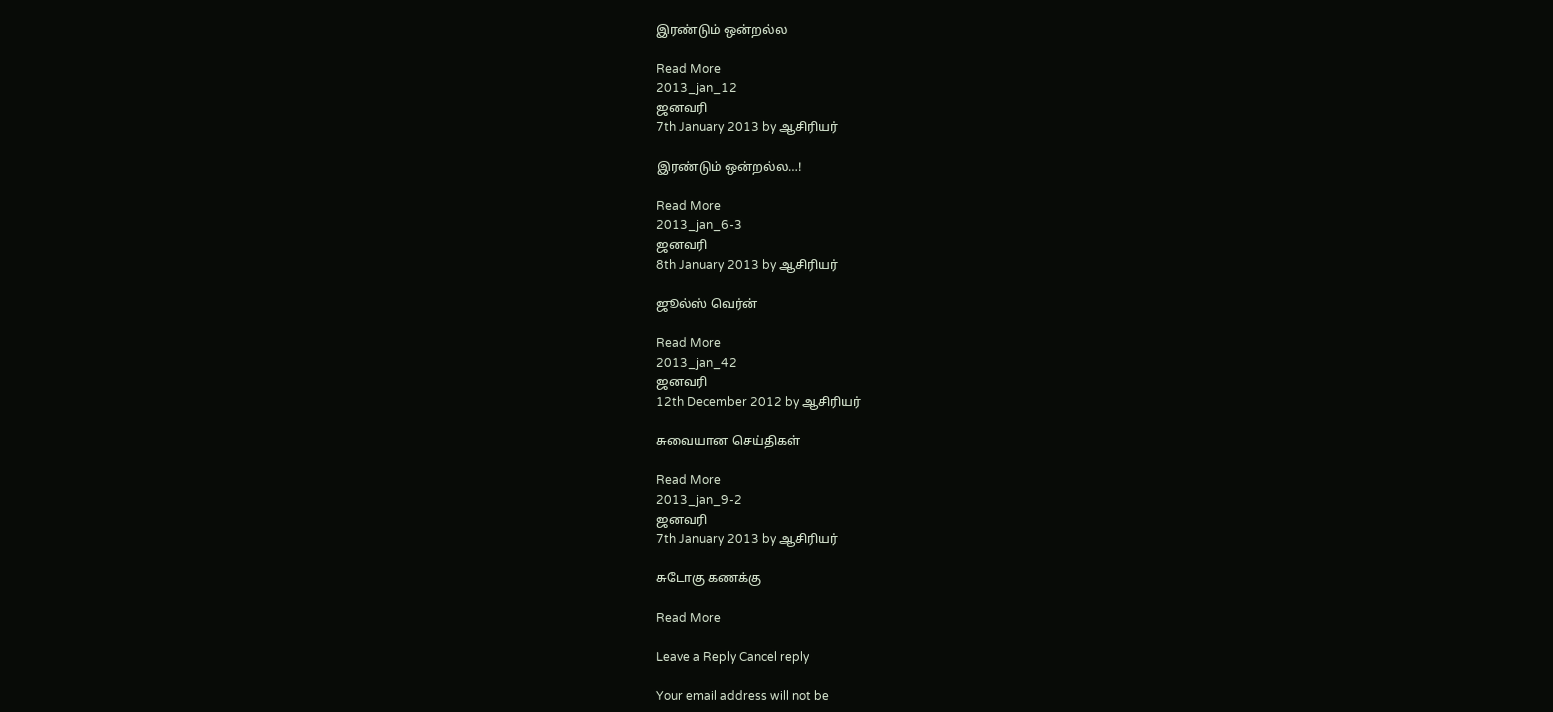இரண்டும் ஒன்றல்ல

Read More
2013_jan_12
ஜனவரி
7th January 2013 by ஆசிரியர்

இரண்டும் ஒன்றல்ல…!

Read More
2013_jan_6-3
ஜனவரி
8th January 2013 by ஆசிரியர்

ஜூல்ஸ் வெர்ன்

Read More
2013_jan_42
ஜனவரி
12th December 2012 by ஆசிரியர்

சுவையான செய்திகள்

Read More
2013_jan_9-2
ஜனவரி
7th January 2013 by ஆசிரியர்

சுடோகு கணக்கு

Read More

Leave a Reply Cancel reply

Your email address will not be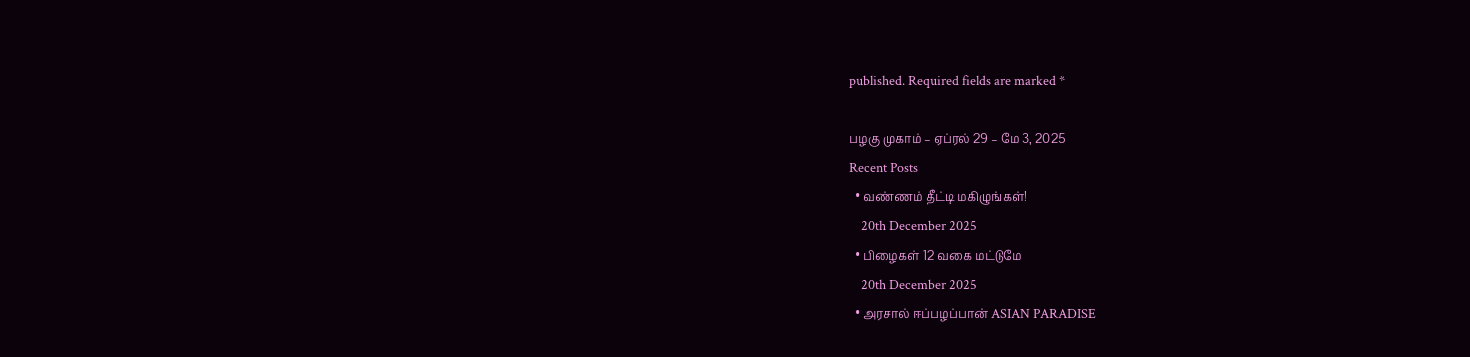published. Required fields are marked *

பழகு முகாம் – ஏப்ரல் 29 – மே 3, 2025
Recent Posts
  • வண்ணம் தீட்டி மகிழுங்கள்!
    20th December 2025
  • பிழைகள் 12 வகை மட்டுமே
    20th December 2025
  • அரசால் ஈப்பழப்பான் ASIAN PARADISE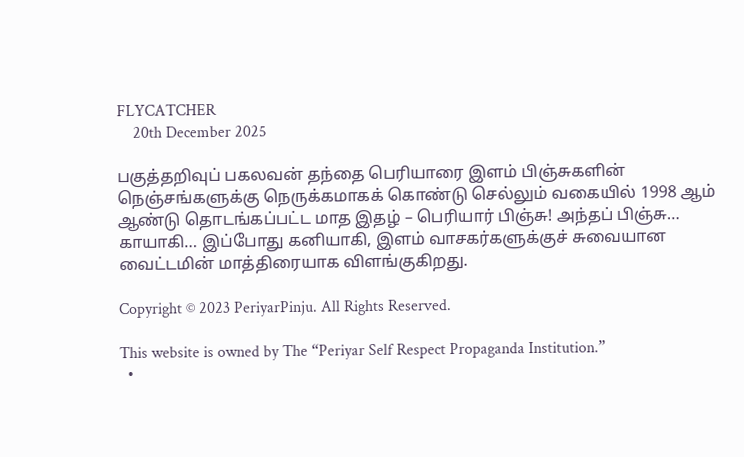FLYCATCHER
    20th December 2025

பகுத்தறிவுப் பகலவன் தந்தை பெரியாரை இளம் பிஞ்சுகளின் நெஞ்சங்களுக்கு நெருக்கமாகக் கொண்டு செல்லும் வகையில் 1998 ஆம் ஆண்டு தொடங்கப்பட்ட மாத இதழ் – பெரியார் பிஞ்சு! அந்தப் பிஞ்சு… காயாகி… இப்போது கனியாகி, இளம் வாசகர்களுக்குச் சுவையான வைட்டமின் மாத்திரையாக விளங்குகிறது.

Copyright © 2023 PeriyarPinju. All Rights Reserved.

This website is owned by The “Periyar Self Respect Propaganda Institution.”
  •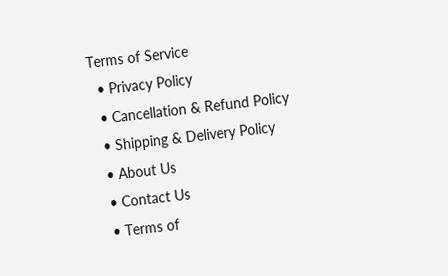Terms of Service
  • Privacy Policy
  • Cancellation & Refund Policy
  • Shipping & Delivery Policy
  • About Us
  • Contact Us
  • Terms of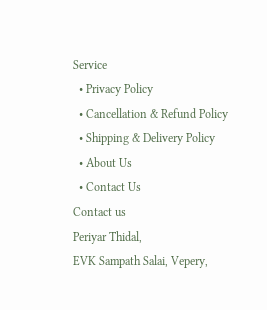Service
  • Privacy Policy
  • Cancellation & Refund Policy
  • Shipping & Delivery Policy
  • About Us
  • Contact Us
Contact us
Periyar Thidal,
EVK Sampath Salai, Vepery,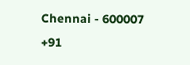Chennai - 600007
+91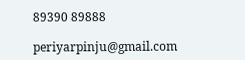89390 89888

periyarpinju@gmail.com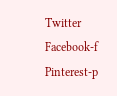Twitter Facebook-f Pinterest-p